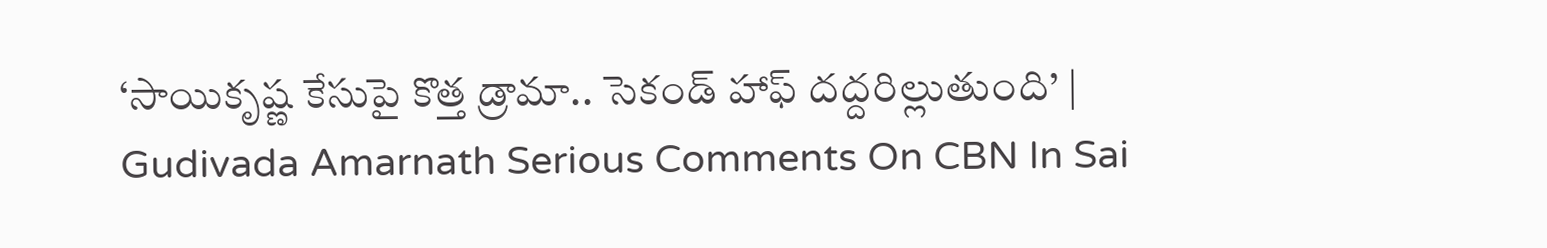‘సాయికృష్ణ కేసుపై కొత్త డ్రామా.. సెకండ్‌ హాఫ్‌ దద్దరిల్లుతుంది’ | Gudivada Amarnath Serious Comments On CBN In Sai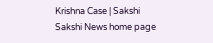Krishna Case | Sakshi
Sakshi News home page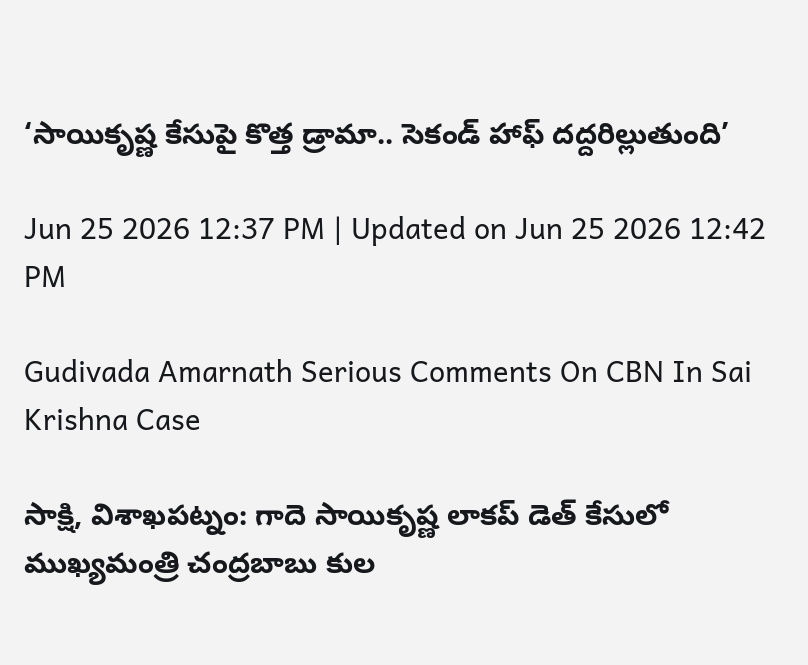‘సాయికృష్ణ కేసుపై కొత్త డ్రామా.. సెకండ్‌ హాఫ్‌ దద్దరిల్లుతుంది’

Jun 25 2026 12:37 PM | Updated on Jun 25 2026 12:42 PM

Gudivada Amarnath Serious Comments On CBN In Sai Krishna Case

సాక్షి, విశాఖపట్నం: గాదె సాయికృష్ణ లాకప్‌ డెత్‌ కేసులో ముఖ్యమంత్రి చంద్రబాబు కుల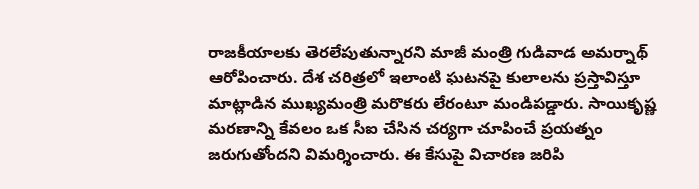రాజకీయాలకు తెరలేపుతున్నారని మాజీ మంత్రి గుడివాడ అమర్నాథ్‌ ఆరోపించారు. దేశ చరిత్రలో ఇలాంటి ఘటనపై కులాలను ప్రస్తావిస్తూ మాట్లాడిన ముఖ్యమంత్రి మరొకరు లేరంటూ మండిపడ్డారు. సాయికృష్ణ మరణాన్ని కేవలం ఒక సీఐ చేసిన చర్యగా చూపించే ప్రయత్నం జరుగుతోందని విమర్శించారు. ఈ కేసుపై విచారణ జరిపి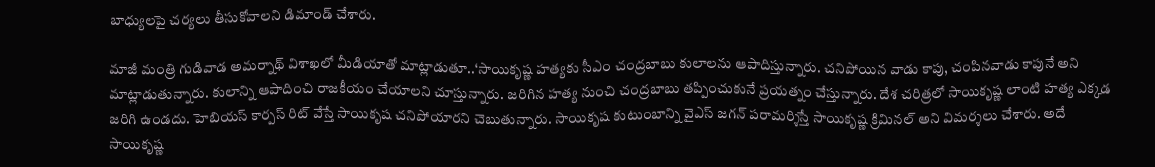బాధ్యులపై చర్యలు తీసుకోవాలని డిమాండ్ చేశారు.

మాజీ మంత్రి గుడివాడ అమర్నాథ్‌ విశాఖలో మీడియాతో మాట్లాడుతూ..‘సాయికృష్ణ హత్యకు సీఎం చంద్రబాబు కులాలను ఆపాదిస్తున్నారు. చనిపోయిన వాడు కాపు, చంపినవాడు కాపునే అని మాట్లాడుతున్నారు. కులాన్ని ఆపాదించి రాజకీయం చేయాలని చూస్తున్నారు. జరిగిన హత్య నుంచి చంద్రబాబు తప్పించుకునే ప్రయత్నం చేస్తున్నారు. దేశ చరిత్రలో సాయికృష్ణ లాంటి హత్య ఎక్కడ జరిగి ఉండదు. హెబియస్‌ కార్పస్ రిట్ వేస్తే సాయికృష చనిపోయారని చెబుతున్నారు. సాయికృష కుటుంబాన్ని వైఎస్ జగన్ పరామర్శిస్తే సాయికృష్ణ క్రిమినల్ అని విమర్శలు చేశారు. అదే సాయికృష్ణ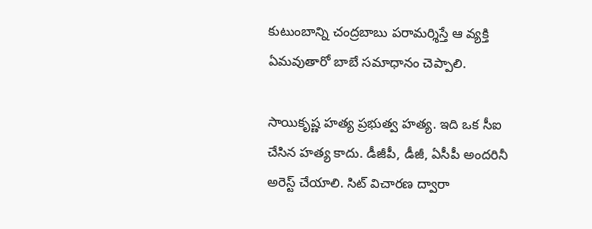కుటుంబాన్ని చంద్రబాబు పరామర్శిస్తే ఆ వ్యక్తి ఏమవుతారో బాబే సమాధానం చెప్పాలి.

సాయికృష్ణ హత్య ప్రభుత్వ హత్య. ఇది ఒక సీఐ చేసిన హత్య కాదు. డీజీపీ, డీజీ, ఏసీపీ అందరినీ అరెస్ట్‌ చేయాలి. సిట్ విచారణ ద్వారా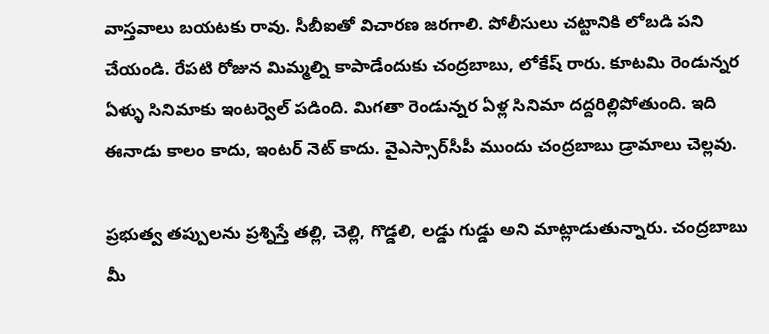వాస్తవాలు బయటకు రావు. సీబీఐతో విచారణ జరగాలి. పోలీసులు చట్టానికి లోబడి పని చేయండి. రేపటి రోజున మిమ్మల్ని కాపాడేందుకు చంద్రబాబు, లోకేష్ రారు. కూటమి రెండున్నర ఏళ్ళు సినిమాకు ఇంటర్వెల్‌ పడింది. మిగతా రెండున్నర ఏళ్ల సినిమా దద్దరిల్లిపోతుంది. ఇది ఈనాడు కాలం కాదు, ఇంటర్ నెట్ కాదు. వైఎస్సార్‌సీపీ ముందు చంద్రబాబు డ్రామాలు చెల్లవు.

ప్రభుత్వ తప్పులను ప్రశ్నిస్తే తల్లి, చెల్లి, గొడ్డలి, లడ్డు గుడ్డు అని మాట్లాడుతున్నారు. చంద్రబాబు మీ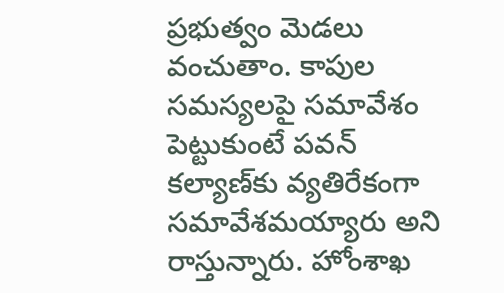ప్రభుత్వం మెడలు వంచుతాం. కాపుల సమస్యలపై సమావేశం పెట్టుకుంటే పవన్ కల్యాణ్‌కు వ్యతిరేకంగా సమావేశమయ్యారు అని రాస్తున్నారు. హోంశాఖ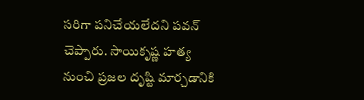సరిగా పనిచేయలేదని పవన్ చెప్పారు. సాయికృష్ణ హత్య నుంచి ప్రజల దృష్టి మార్చడానికి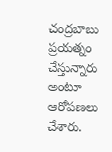చంద్రబాబు ప్రయత్నం చేస్తున్నారు అంటూ ఆరోపణలు చేశారు.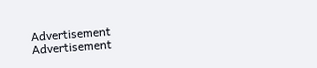Advertisement
Advertisement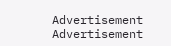Advertisement
Advertisement